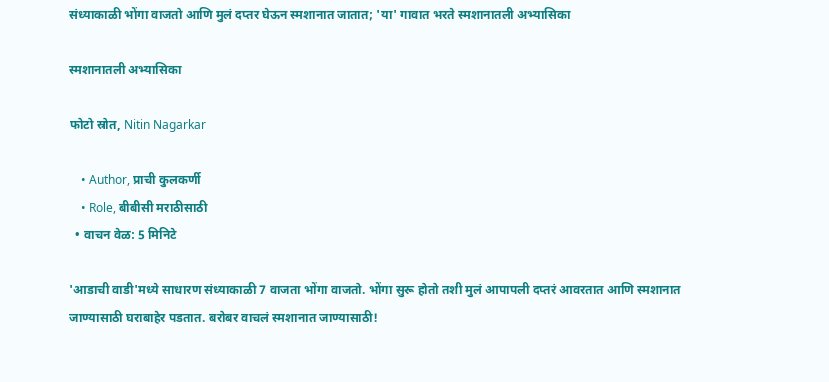संध्याकाळी भोंगा वाजतो आणि मुलं दप्तर घेऊन स्मशानात जातात; 'या' गावात भरते स्मशानातली अभ्यासिका

स्मशानातली अभ्यासिका

फोटो स्रोत, Nitin Nagarkar

    • Author, प्राची कुलकर्णी
    • Role, बीबीसी मराठीसाठी
  • वाचन वेळ: 5 मिनिटे

'आडाची वाडी'मध्ये साधारण संध्याकाळी 7 वाजता भोंगा वाजतो. भोंगा सुरू होतो तशी मुलं आपापली दप्तरं आवरतात आणि स्मशानात जाण्यासाठी घराबाहेर पडतात. बरोबर वाचलं स्मशानात जाण्यासाठी!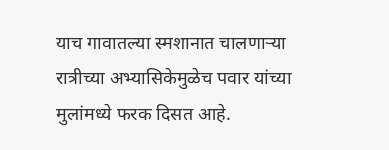याच गावातल्या स्मशानात चालणाऱ्या रात्रीच्या अभ्यासिकेमुळेच पवार यांच्या मुलांमध्ये फरक दिसत आहे.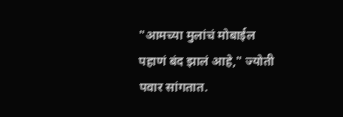"आमच्या मुलांचं मोबाईल पहाणं बंद झालं आहे," ज्योती पवार सांगतात.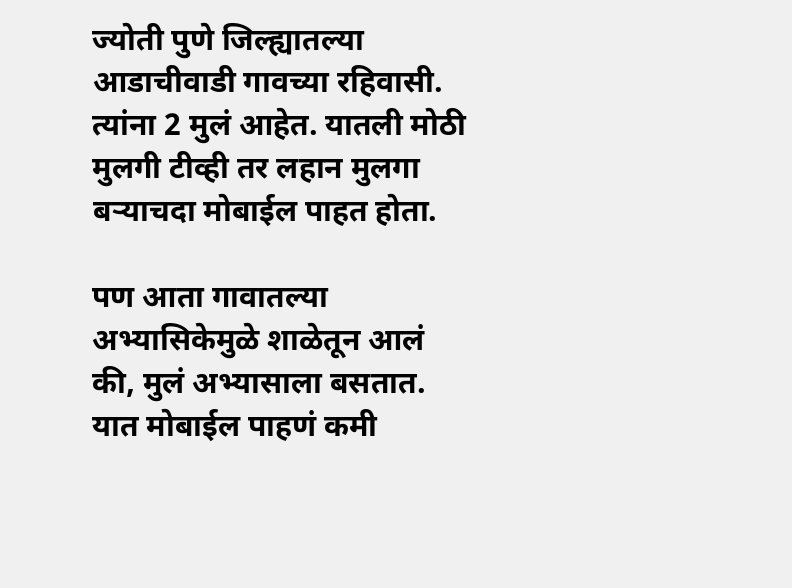ज्योती पुणे जिल्ह्यातल्या आडाचीवाडी गावच्या रहिवासी. त्यांना 2 मुलं आहेत. यातली मोठी मुलगी टीव्ही तर लहान मुलगा बऱ्याचदा मोबाईल पाहत होता.

पण आता गावातल्या अभ्यासिकेमुळे शाळेतून आलं की, मुलं अभ्यासाला बसतात. यात मोबाईल पाहणं कमी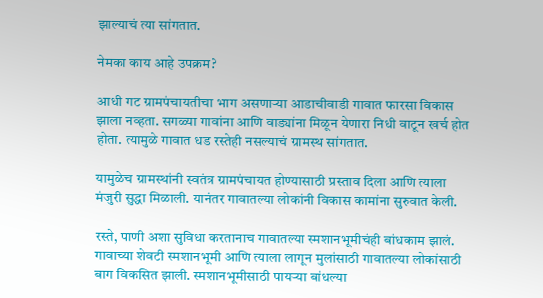झाल्याचं त्या सांगतात.

नेमका काय आहे उपक्रम?

आधी गट ग्रामपंचायतीचा भाग असणाऱ्या आडाचीवाडी गावात फारसा विकास झाला नव्हता. सगळ्या गावांना आणि वाड्यांना मिळून येणारा निधी वाटून खर्च होत होता. त्यामुळे गावात धड रस्तेही नसल्याचं ग्रामस्थ सांगतात.

यामुळेच ग्रामस्थांनी स्वतंत्र ग्रामपंचायत होण्यासाठी प्रस्ताव दिला आणि त्याला मंजुरी सुद्धा मिळाली. यानंतर गावातल्या लोकांनी विकास कामांना सुरुवात केली.

रस्ते, पाणी अशा सुविधा करतानाच गावातल्या स्मशानभूमीचंही बांधकाम झालं. गावाच्या शेवटी स्मशानभूमी आणि त्याला लागून मुलांसाठी गावातल्या लोकांसाठी बाग विकसित झाली. स्मशानभूमीसाठी पायऱ्या बांधल्या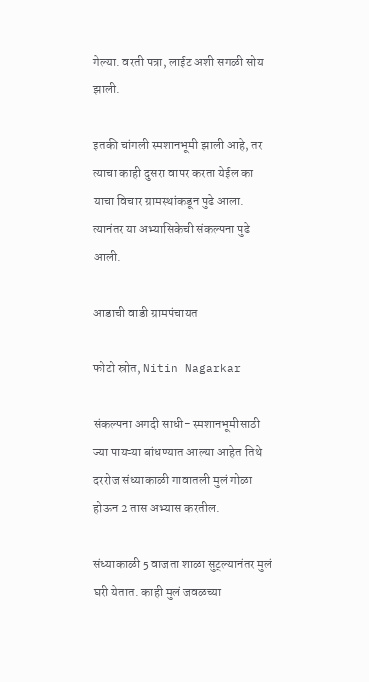गेल्या. वरती पत्रा, लाईट अशी सगळी सोय झाली.

इतकी चांगली स्मशानभूमी झाली आहे, तर त्याचा काही दुसरा वापर करता येईल का याचा विचार ग्रामस्थांकडून पुढे आला. त्यानंतर या अभ्यासिकेची संकल्पना पुढे आली.

आडाची वाडी ग्रामपंचायत

फोटो स्रोत, Nitin Nagarkar

संकल्पना अगदी साधी- स्मशानभूमीसाठी ज्या पायऱ्या बांधण्यात आल्या आहेत तिथे दररोज संध्याकाळी गावातली मुलं गोळा होऊन 2 तास अभ्यास करतील.

संध्याकाळी 5 वाजता शाळा सुट्ल्यानंतर मुलं घरी येतात. काही मुलं जवळच्या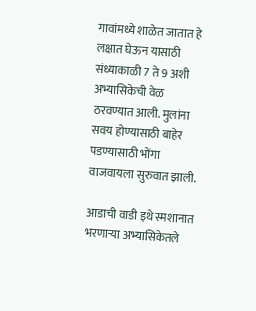गावांमध्ये शाळेत जातात हे लक्षात घेऊन यासाठी संध्याकाळी 7 ते 9 अशी अभ्यासिकेची वेळ ठरवण्यात आली. मुलांना सवय होण्यासाठी बाहेर पडण्यासाठी भोंगा वाजवायला सुरुवात झाली.

आडाची वाडी इथे स्मशानात भरणाऱ्या अभ्यासिकेतले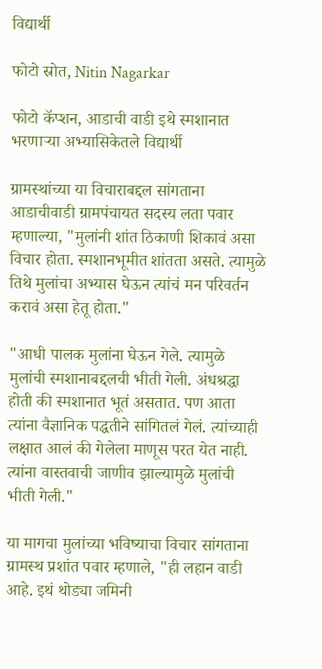विद्यार्थी

फोटो स्रोत, Nitin Nagarkar

फोटो कॅप्शन, आडाची वाडी इथे स्मशानात भरणाऱ्या अभ्यासिकेतले विद्यार्थी

ग्रामस्थांच्या या विचाराबद्दल सांगताना आडाचीवाडी ग्रामपंचायत सदस्य लता पवार म्हणाल्या, "मुलांनी शांत ठिकाणी शिकावं असा विचार होता. स्मशानभूमीत शांतता असते. त्यामुळे तिथे मुलांचा अभ्यास घेऊन त्यांचं मन परिवर्तन करावं असा हेतू होता."

"आधी पालक मुलांना घेऊन गेले. त्यामुळे मुलांची स्मशानाबद्दलची भीती गेली. अंधश्रद्धा होती की स्मशानात भूतं असतात. पण आता त्यांना वैज्ञानिक पद्धतीने सांगितलं गेलं. त्यांच्याही लक्षात आलं की गेलेला माणूस परत येत नाही. त्यांना वास्तवाची जाणीव झाल्यामुळे मुलांची भीती गेली."

या मागचा मुलांच्या भविष्याचा विचार सांगताना ग्रामस्थ प्रशांत पवार म्हणाले, "ही लहान वाडी आहे. इथं थोड्या जमिनी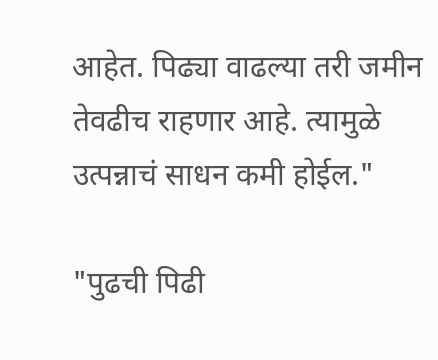आहेत. पिढ्या वाढल्या तरी जमीन तेवढीच राहणार आहे. त्यामुळे उत्पन्नाचं साधन कमी होईल."

"पुढची पिढी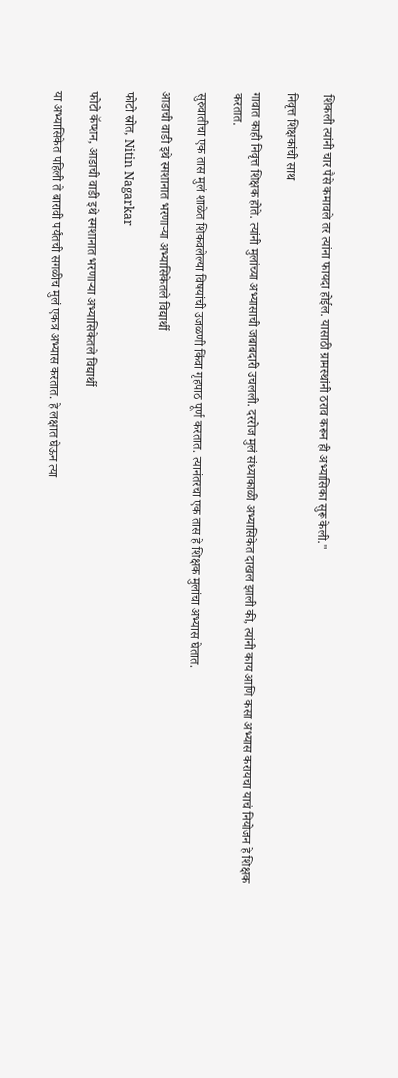शिकली त्यांनी चार पैसे कमावले तर त्यांना फायदा होईल. यासाठी ग्रामस्थांनी ठराव करून ही अभ्यासिका सुरू केली."

निवृत्त शिक्षकांची साथ

गावात काही निवृत्त शिक्षक होते. त्यांनी मुलांच्या अभ्यासाची जबाबदारी उचलली. दररोज मुलं संध्याकाळी अभ्यासिकेत दाखल झाली की, त्यांनी काय आणि कसा अभ्यास करायचा याचं नियोजन हे शिक्षक करतात.

सुरुवातीचा एक तास मुलं शाळेत शिकवलेल्या विषयांची उजळणी किंवा गृहपाठ पूर्ण करतात. त्यानंतरचा एक तास हे शिक्षक मुलांचा अभ्यास घेतात.

आडाची वाडी इथे स्मशानात भरणाऱ्या अभ्यासिकेतले विद्यार्थी

फोटो स्रोत, Nitin Nagarkar

फोटो कॅप्शन, आडाची वाडी इथे स्मशानात भरणाऱ्या अभ्यासिकेतले विद्यार्थी

या अभ्यासिकेत पहिली ते बारावी पर्यंतची सगळीच मुलं एकत्र अभ्यास करतात. हे लक्षात घेऊन त्या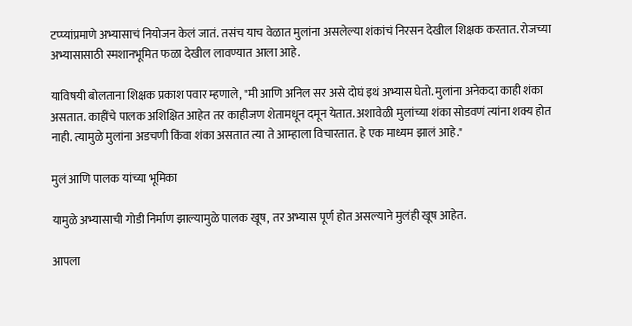टप्प्यांप्रमाणे अभ्यासाचं नियोजन केलं जातं. तसंच याच वेळात मुलांना असलेल्या शंकांचं निरसन देखील शिक्षक करतात. रोजच्या अभ्यासासाठी स्मशानभूमित फळा देखील लावण्यात आला आहे.

याविषयी बोलताना शिक्षक प्रकाश पवार म्हणाले, "मी आणि अनिल सर असे दोघं इथं अभ्यास घेतो. मुलांना अनेकदा काही शंका असतात. काहींचे पालक अशिक्षित आहेत तर काहीजण शेतामधून दमून येतात. अशावेळी मुलांच्या शंका सोडवणं त्यांना शक्य होत नाही. त्यामुळे मुलांना अडचणी किंवा शंका असतात त्या ते आम्हाला विचारतात. हे एक माध्यम झालं आहे."

मुलं आणि पालक यांच्या भूमिका

यामुळे अभ्यासाची गोडी निर्माण झाल्यामुळे पालक खूष, तर अभ्यास पूर्ण होत असल्याने मुलंही खूष आहेत.

आपला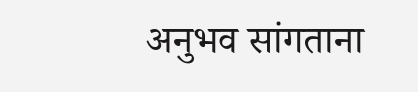अनुभव सांगताना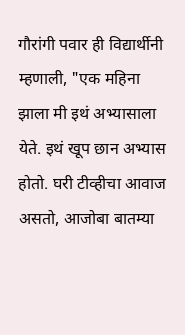गौरांगी पवार ही विद्यार्थीनी म्हणाली, "एक महिना झाला मी इथं अभ्यासाला येते. इथं खूप छान अभ्यास होतो. घरी टीव्हीचा आवाज असतो, आजोबा बातम्या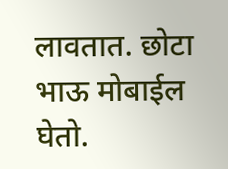लावतात. छोटा भाऊ मोबाईल घेतो.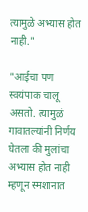त्यामुळे अभ्यास होत नाही."

"आईचा पण स्वयंपाक चालू असतो. त्यामुळं गावातल्यांनी निर्णय घेतला की मुलांचा अभ्यास होत नाही म्हणून स्मशानात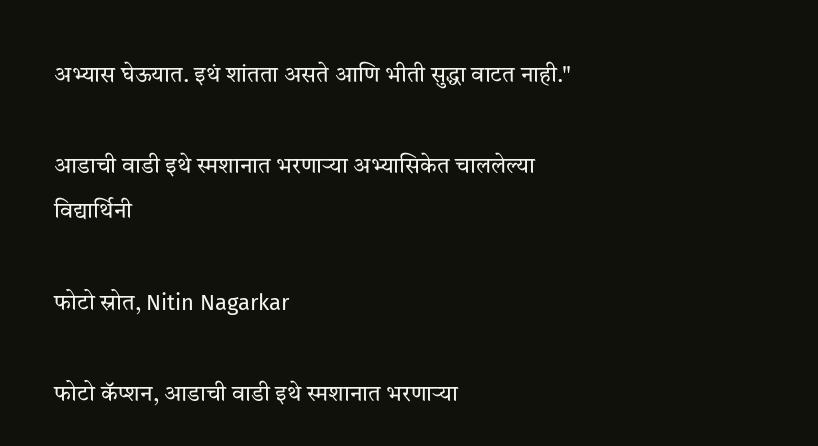अभ्यास घेऊयात. इथं शांतता असते आणि भीती सुद्धा वाटत नाही."

आडाची वाडी इथे स्मशानात भरणाऱ्या अभ्यासिकेत चाललेल्या विद्यार्थिनी

फोटो स्रोत, Nitin Nagarkar

फोटो कॅप्शन, आडाची वाडी इथे स्मशानात भरणाऱ्या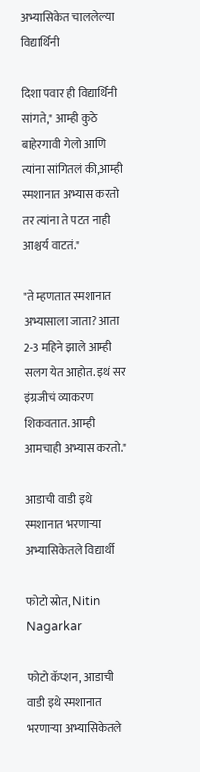अभ्यासिकेत चाललेल्या विद्यार्थिनी

दिशा पवार ही विद्यार्थिनी सांगते," आम्ही कुठे बाहेरगावी गेलो आणि त्यांना सांगितलं की,आम्ही स्मशानात अभ्यास करतो तर त्यांना ते पटत नाही आश्चर्य वाटतं."

"ते म्हणतात स्मशानात अभ्यासाला जाता? आता 2-3 महिने झाले आम्ही सलग येत आहोत. इथं सर इंग्रजीचं व्याकरण शिकवतात. आम्ही आमचाही अभ्यास करतो."

आडाची वाडी इथे स्मशानात भरणाऱ्या अभ्यासिकेतले विद्यार्थी

फोटो स्रोत, Nitin Nagarkar

फोटो कॅप्शन, आडाची वाडी इथे स्मशानात भरणाऱ्या अभ्यासिकेतले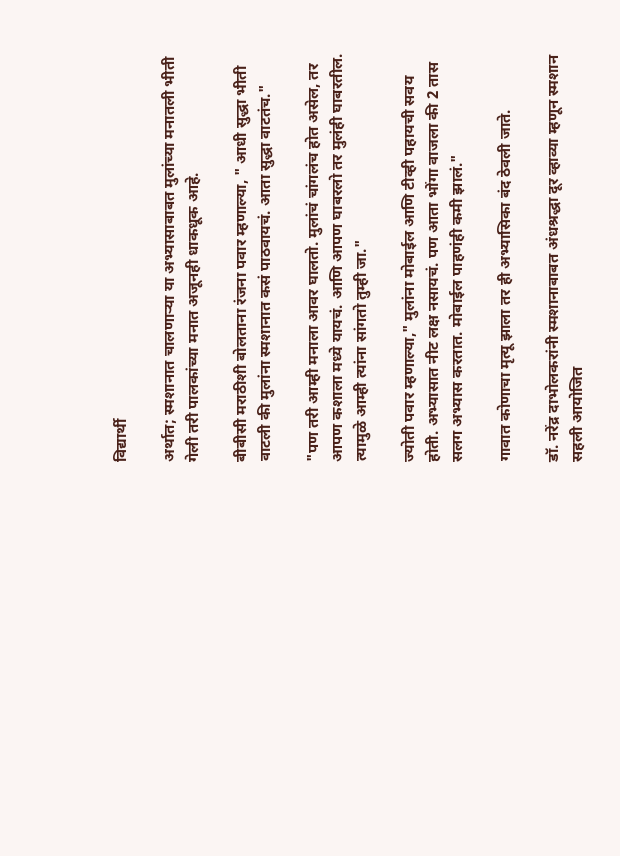विद्यार्थी

अर्थात; स्मशानात चालणाऱ्या या अभ्यासाबाबत मुलांच्या मनातली भीती गेली तरी पालकांच्या मनात अजूनही धाकधूक आहे.

बीबीसी मराठीशी बोलताना रंजना पवार म्हणाल्या, " आधी सुद्धा भीती वाटली की मुलांना स्मशानात कसं पाठवायचं. आता सुद्धा वाटतंच."

"पण तरी आम्ही मनाला आवर घालतो. मुलांचं चांगलंच होत असेल, तर आपण कशाला मध्ये यायचं. आणि आपण घाबरलो तर मुलंही घाबरतील. त्यामुळे आम्ही त्यांना सांगतो तुम्ही जा."

ज्योती पवार म्हणाल्या," मुलांना मोबाईल आणि टीव्ही पहायची सवय होती. अभ्यासात नीट लक्ष नसायचं. पण आता भोंगा वाजला की 2 तास सलग अभ्यास करतात. मोबाईल पाहणंही कमी झालं."

गावात कोणाचा मृत्यू झाला तर ही अभ्यासिका बंद ठेवली जाते.

डॉ. नरेंद्र दाभोलकरांनी स्मशानाबाबत अंधश्रद्धा दूर व्हाव्या म्हणून स्मशान सहली आयोजित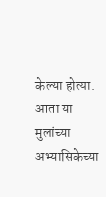केल्या होत्या. आता या मुलांच्या अभ्यासिकेच्या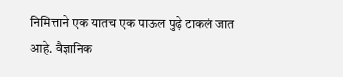निमित्ताने एक यातच एक पाऊल पुढ़े टाकलं जात आहे. वैज्ञानिक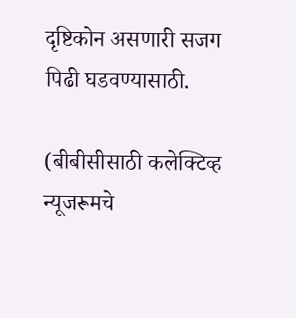दृष्टिकोन असणारी सजग पिढी घडवण्यासाठी.

(बीबीसीसाठी कलेक्टिव्ह न्यूजरूमचे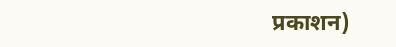प्रकाशन)